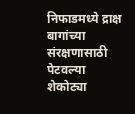निफाडमध्ये द्राक्ष बागांच्या संरक्षणासाठी पेटवल्या शेकोट्या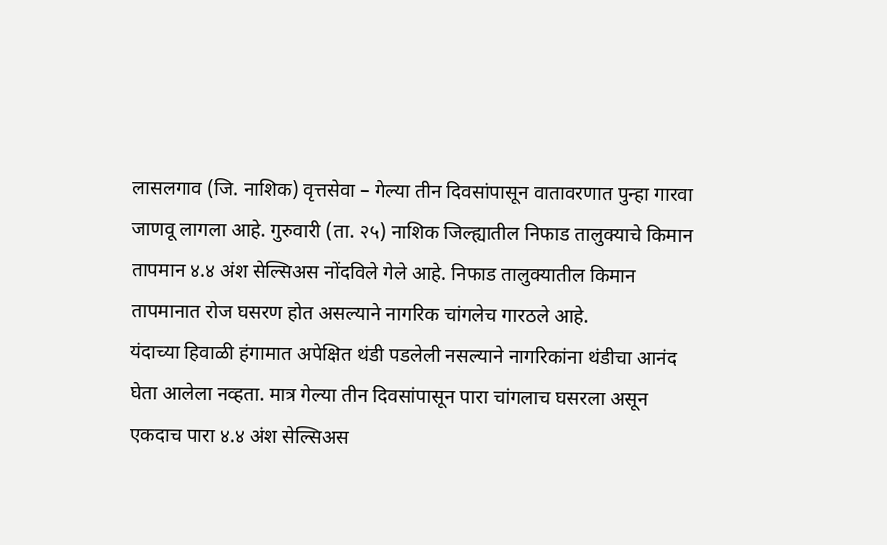लासलगाव (जि. नाशिक) वृत्तसेवा – गेल्या तीन दिवसांपासून वातावरणात पुन्हा गारवा जाणवू लागला आहे. गुरुवारी (ता. २५) नाशिक जिल्ह्यातील निफाड तालुक्याचे किमान तापमान ४.४ अंश सेल्सिअस नोंदविले गेले आहे. निफाड तालुक्यातील किमान तापमानात रोज घसरण होत असल्याने नागरिक चांगलेच गारठले आहे.
यंदाच्या हिवाळी हंगामात अपेक्षित थंडी पडलेली नसल्याने नागरिकांना थंडीचा आनंद घेता आलेला नव्हता. मात्र गेल्या तीन दिवसांपासून पारा चांगलाच घसरला असून एकदाच पारा ४.४ अंश सेल्सिअस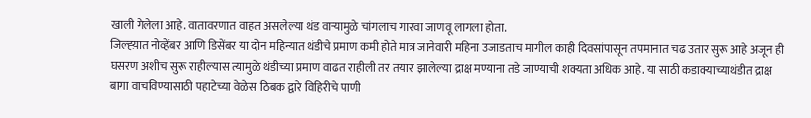खाली गेलेला आहे. वातावरणात वाहत असलेल्या थंड वाऱ्यामुळे चांगलाच गारवा जाणवू लागला होता.
जिल्ह्य़ात नोव्हेंबर आणि डिसेंबर या दोन महिन्यात थंडीचे प्रमाण कमी होते मात्र जानेवारी महिना उजाडताच मागील काही दिवसांपासून तपमानात चढ उतार सुरू आहे अजून ही घसरण अशीच सुरू राहील्यास त्यामुळे थंडीच्या प्रमाण वाढत राहीली तर तयार झालेल्या द्राक्ष मण्याना तडे जाण्याची शक्यता अधिक आहे. या साठी कडाक्याच्याथंडीत द्राक्ष बागा वाचविण्यासाठी पहाटेच्या वेळेस ठिबक द्वारे विहिरीचे पाणी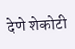देणे शेकोटी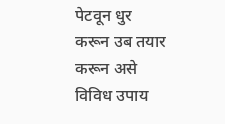पेटवून धुर करून उब तयार करून असे विविध उपाय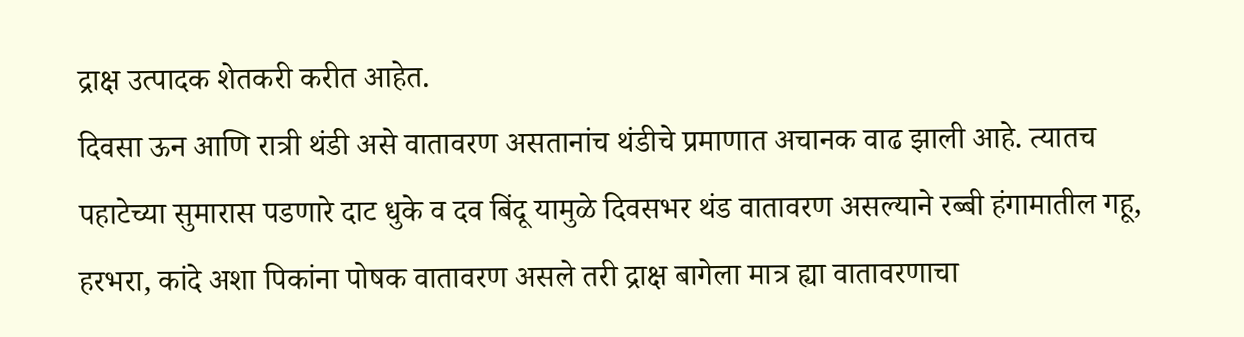द्राक्ष उत्पादक शेतकरी करीत आहेत.
दिवसा ऊन आणि रात्री थंडी असे वातावरण असतानांच थंडीचे प्रमाणात अचानक वाढ झाली आहे. त्यातच पहाटेच्या सुमारास पडणारे दाट धुके व दव बिंदू यामुळे दिवसभर थंड वातावरण असल्याने रब्बी हंगामातील गहू, हरभरा, कांदे अशा पिकांना पोषक वातावरण असले तरी द्राक्ष बागेला मात्र ह्या वातावरणाचा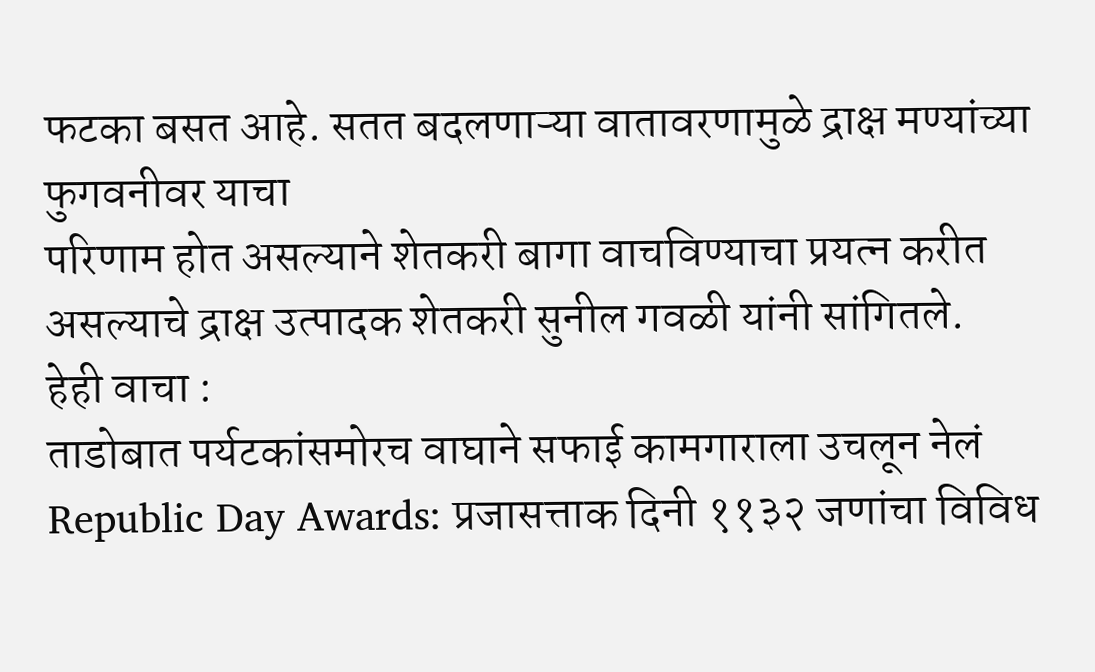फटका बसत आहे. सतत बदलणाऱ्या वातावरणामुळे द्राक्ष मण्यांच्या फुगवनीवर याचा
परिणाम होत असल्याने शेतकरी बागा वाचविण्याचा प्रयत्न करीत असल्याचे द्राक्ष उत्पादक शेतकरी सुनील गवळी यांनी सांगितले.
हेही वाचा :
ताडोबात पर्यटकांसमोरच वाघाने सफाई कामगाराला उचलून नेलं
Republic Day Awards: प्रजासत्ताक दिनी ११३२ जणांचा विविध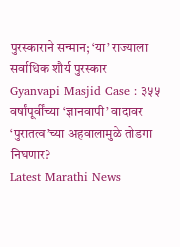पुरस्काराने सन्मान; ‘या’ राज्याला सर्वाधिक शौर्य पुरस्कार
Gyanvapi Masjid Case : ३५५ वर्षांपूर्वींच्या ‘ज्ञानवापी’ वादावर ‘पुरातत्व’च्या अहवालामुळे तोडगा निघणार?
Latest Marathi News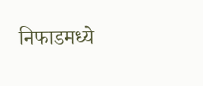निफाडमध्ये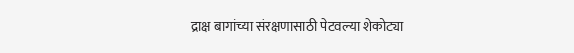द्राक्ष बागांच्या संरक्षणासाठी पेटवल्या शेकोट्या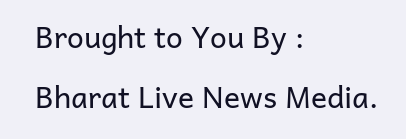Brought to You By : Bharat Live News Media.